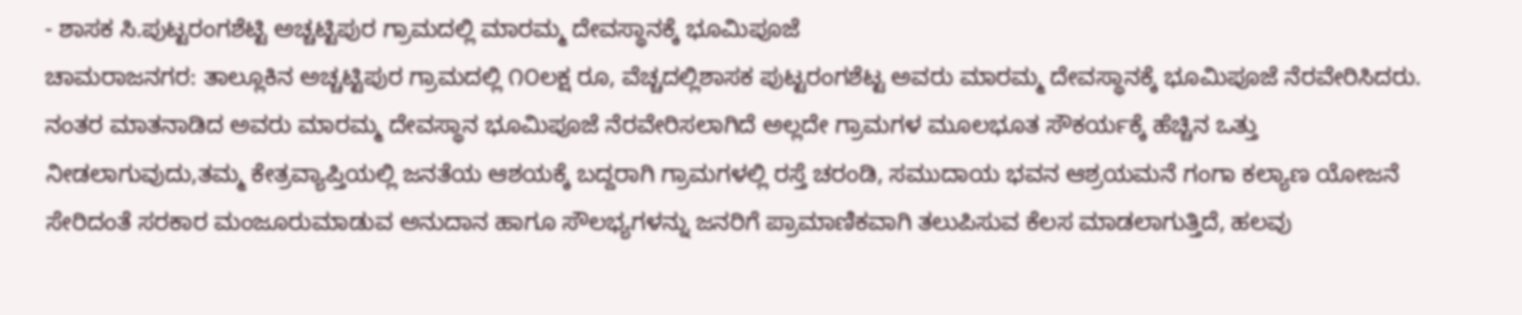- ಶಾಸಕ ಸಿ.ಪುಟ್ಟರಂಗಶೆಟ್ಟಿ ಅಚ್ಚಟ್ಟಿಪುರ ಗ್ರಾಮದಲ್ಲಿ ಮಾರಮ್ಮ ದೇವಸ್ಥಾನಕ್ಕೆ ಭೂಮಿಪೂಜೆ
ಚಾಮರಾಜನಗರ: ತಾಲ್ಲೂಕಿನ ಅಚ್ಚಟ್ಟಿಪುರ ಗ್ರಾಮದಲ್ಲಿ ೧೦ಲಕ್ಷ ರೂ, ವೆಚ್ಚದಲ್ಲಿಶಾಸಕ ಪುಟ್ಟರಂಗಶೆಟ್ಟ ಅವರು ಮಾರಮ್ಮ ದೇವಸ್ಥಾನಕ್ಕೆ ಭೂಮಿಪೂಜೆ ನೆರವೇರಿಸಿದರು.
ನಂತರ ಮಾತನಾಡಿದ ಅವರು ಮಾರಮ್ಮ ದೇವಸ್ಥಾನ ಭೂಮಿಪೂಜೆ ನೆರವೇರಿಸಲಾಗಿದೆ ಅಲ್ಲದೇ ಗ್ರಾಮಗಳ ಮೂಲಭೂತ ಸೌಕರ್ಯಕ್ಕೆ ಹೆಚ್ಚಿನ ಒತ್ತು ನೀಡಲಾಗುವುದು,ತಮ್ಮ ಕೇತ್ರವ್ಯಾಪ್ತಿಯಲ್ಲಿ ಜನತೆಯ ಆಶಯಕ್ಕೆ ಬದ್ದರಾಗಿ ಗ್ರಾಮಗಳಲ್ಲಿ ರಸ್ತೆ ಚರಂಡಿ, ಸಮುದಾಯ ಭವನ ಆಶ್ರಯಮನೆ ಗಂಗಾ ಕಲ್ಯಾಣ ಯೋಜನೆ ಸೇರಿದಂತೆ ಸರಕಾರ ಮಂಜೂರುಮಾಡುವ ಅನುದಾನ ಹಾಗೂ ಸೌಲಭ್ಯಗಳನ್ನು ಜನರಿಗೆ ಪ್ರಾಮಾಣಿಕವಾಗಿ ತಲುಪಿಸುವ ಕೆಲಸ ಮಾಡಲಾಗುತ್ತಿದೆ, ಹಲವು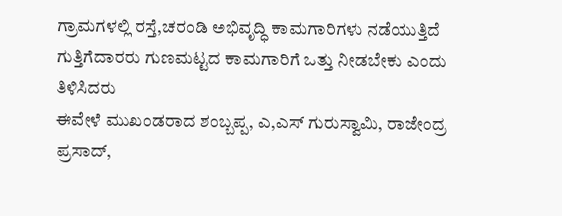ಗ್ರಾಮಗಳಲ್ಲಿ ರಸ್ತೆ,ಚರಂಡಿ ಅಭಿವೃದ್ಧಿ ಕಾಮಗಾರಿಗಳು ನಡೆಯುತ್ತಿದೆ ಗುತ್ತಿಗೆದಾರರು ಗುಣಮಟ್ಟದ ಕಾಮಗಾರಿಗೆ ಒತ್ತು ನೀಡಬೇಕು ಎಂದು ತಿಳಿಸಿದರು
ಈವೇಳೆ ಮುಖಂಡರಾದ ಶಂಬ್ಬಪ್ಪ, ಎ,ಎಸ್ ಗುರುಸ್ವಾಮಿ, ರಾಜೇಂದ್ರ ಪ್ರಸಾದ್,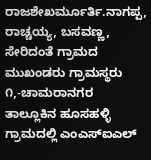ರಾಜಶೇಖರ್ಮೂರ್ತಿ.ನಾಗಪ್ಪ, ರಾಚ್ಚಯ್ಯ, ಬಸವಣ್ಣ, ಸೇರಿದಂತೆ ಗ್ರಾಮದ ಮುಖಂಡರು ಗ್ರಾಮಸ್ಥರು
೧,-ಚಾಮರಾನಗರ ತಾಲ್ಲೂಕಿನ ಹೂಸಹಳ್ಳಿ ಗ್ರಾಮದಲ್ಲಿ ಎಂಎಸ್ಐಎಲ್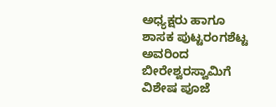ಅಧ್ಯಕ್ಷರು ಹಾಗೂ ಶಾಸಕ ಪುಟ್ಟರಂಗಶೆಟ್ಟ ಅವರಿಂದ ಬೀರೇಶ್ವರಸ್ವಾಮಿಗೆ ವಿಶೇಷ ಪೂಜೆ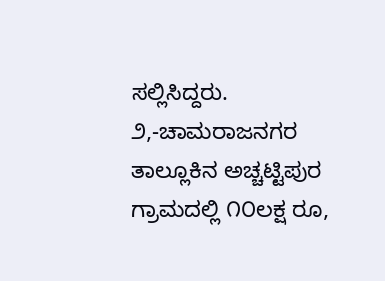ಸಲ್ಲಿಸಿದ್ದರು.
೨,-ಚಾಮರಾಜನಗರ ತಾಲ್ಲೂಕಿನ ಅಚ್ಚಟ್ಟಿಪುರ ಗ್ರಾಮದಲ್ಲಿ ೧೦ಲಕ್ಷ ರೂ,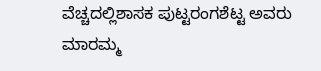ವೆಚ್ಚದಲ್ಲಿಶಾಸಕ ಪುಟ್ಟರಂಗಶೆಟ್ಟ ಅವರು ಮಾರಮ್ಮ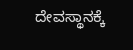ದೇವಸ್ಥಾನಕ್ಕೆ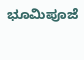ಭೂಮಿಪೂಜೆ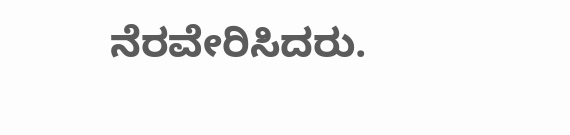ನೆರವೇರಿಸಿದರು.